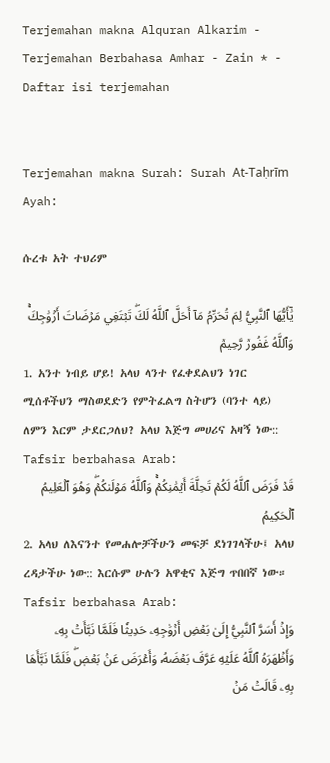Terjemahan makna Alquran Alkarim - Terjemahan Berbahasa Amhar - Zain * - Daftar isi terjemahan


Terjemahan makna Surah: Surah At-Taḥrīm   Ayah:

ሱረቱ አት ተህሪም

يَٰٓأَيُّهَا ٱلنَّبِيُّ لِمَ تُحَرِّمُ مَآ أَحَلَّ ٱللَّهُ لَكَۖ تَبۡتَغِي مَرۡضَاتَ أَزۡوَٰجِكَۚ وَٱللَّهُ غَفُورٞ رَّحِيمٞ
1. አንተ ነብይ ሆይ! አላህ ላንተ የፈቀደልህን ነገር ሚሰቶችህን ማስወደድን የምትፈልግ ስትሆን (ባንተ ላይ) ለምን እርም ታደርጋለህ? አላህ እጅግ መሀሪና አዛኝ ነው::
Tafsir berbahasa Arab:
قَدۡ فَرَضَ ٱللَّهُ لَكُمۡ تَحِلَّةَ أَيۡمَٰنِكُمۡۚ وَٱللَّهُ مَوۡلَىٰكُمۡۖ وَهُوَ ٱلۡعَلِيمُ ٱلۡحَكِيمُ
2. አላህ ለእናንተ የመሐሎቻችሁን መፍቻ ደነገገላችሁ፤ አላህ ረዳታችሁ ነው:: እርሱም ሁሉን አዋቂና እጅግ ጥበበኛ ነው።
Tafsir berbahasa Arab:
وَإِذۡ أَسَرَّ ٱلنَّبِيُّ إِلَىٰ بَعۡضِ أَزۡوَٰجِهِۦ حَدِيثٗا فَلَمَّا نَبَّأَتۡ بِهِۦ وَأَظۡهَرَهُ ٱللَّهُ عَلَيۡهِ عَرَّفَ بَعۡضَهُۥ وَأَعۡرَضَ عَنۢ بَعۡضٖۖ فَلَمَّا نَبَّأَهَا بِهِۦ قَالَتۡ مَنۡ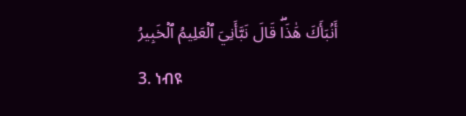أَنۢبَأَكَ هَٰذَاۖ قَالَ نَبَّأَنِيَ ٱلۡعَلِيمُ ٱلۡخَبِيرُ
3. ነብዩ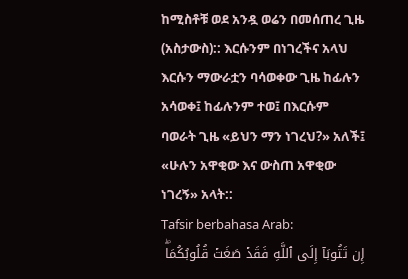ከሚስቶቹ ወደ አንዷ ወሬን በመሰጠረ ጊዜ (አስታውስ):: እርሱንም በነገረችና አላህ እርሱን ማውራቷን ባሳወቀው ጊዜ ከፊሉን አሳወቀ፤ ከፊሉንም ተወ፤ በእርሱም ባወራት ጊዜ «ይህን ማን ነገረህ?» አለች፤ «ሁሉን አዋቂው እና ውስጠ አዋቂው ነገረኝ» አላት::
Tafsir berbahasa Arab:
إِن تَتُوبَآ إِلَى ٱللَّهِ فَقَدۡ صَغَتۡ قُلُوبُكُمَاۖ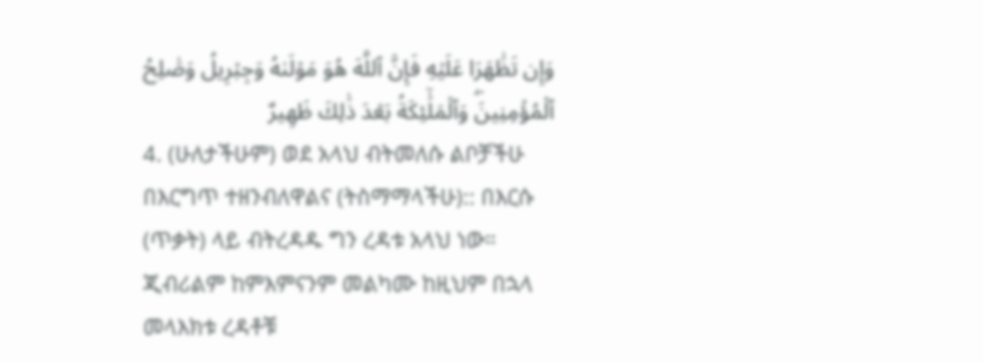وَإِن تَظَٰهَرَا عَلَيۡهِ فَإِنَّ ٱللَّهَ هُوَ مَوۡلَىٰهُ وَجِبۡرِيلُ وَصَٰلِحُ ٱلۡمُؤۡمِنِينَۖ وَٱلۡمَلَٰٓئِكَةُ بَعۡدَ ذَٰلِكَ ظَهِيرٌ
4. (ሁለታችሁም) ወደ አላህ ብትመለሱ ልቦቻችሁ በእርግጥ ተዘንብለዋልና (ትስማማላችሁ):: በእርሱ (ጥቃት) ላይ ብትረዳዱ ግን ረዳቱ አላህ ነው። ጂብሪልም ከምእምናንም መልካሙ ከዚህም በኋላ መላእክቱ ረዳቶቹ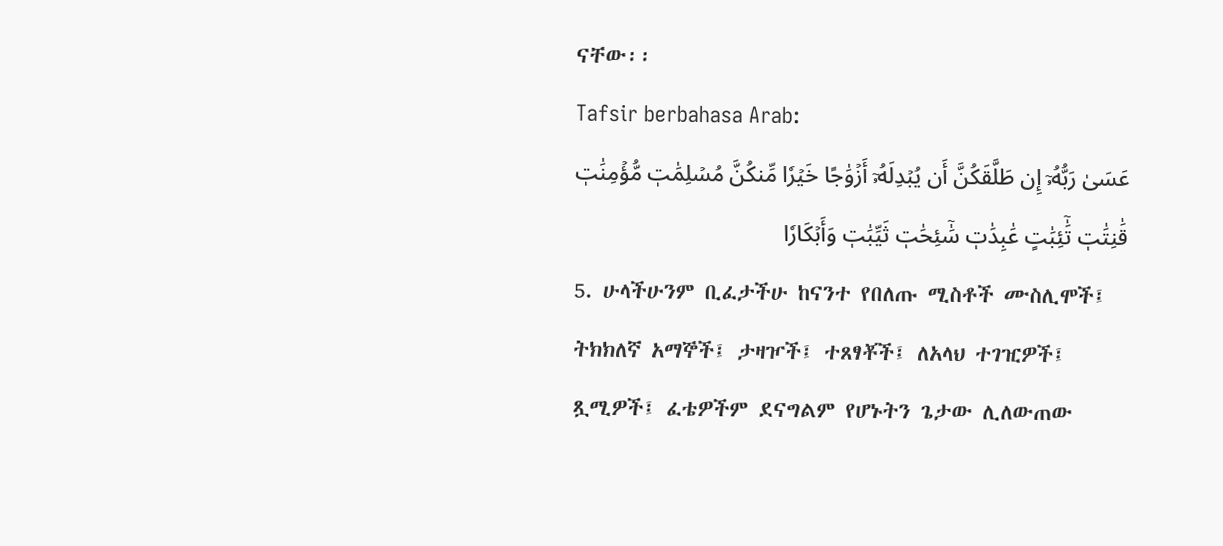ናቸው፡፡
Tafsir berbahasa Arab:
عَسَىٰ رَبُّهُۥٓ إِن طَلَّقَكُنَّ أَن يُبۡدِلَهُۥٓ أَزۡوَٰجًا خَيۡرٗا مِّنكُنَّ مُسۡلِمَٰتٖ مُّؤۡمِنَٰتٖ قَٰنِتَٰتٖ تَٰٓئِبَٰتٍ عَٰبِدَٰتٖ سَٰٓئِحَٰتٖ ثَيِّبَٰتٖ وَأَبۡكَارٗا
5. ሁላችሁንም ቢፈታችሁ ከናንተ የበለጡ ሚስቶች ሙስሊሞች፤ ትክክለኛ አማኞች፤ ታዛዦች፤ ተጸፃቾች፤ ለአላህ ተገዢዎች፤ ጿሚዎች፤ ፈቴዎችም ደናግልም የሆኑትን ጌታው ሊለውጠው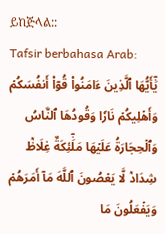ይከጅላል::
Tafsir berbahasa Arab:
يَٰٓأَيُّهَا ٱلَّذِينَ ءَامَنُواْ قُوٓاْ أَنفُسَكُمۡ وَأَهۡلِيكُمۡ نَارٗا وَقُودُهَا ٱلنَّاسُ وَٱلۡحِجَارَةُ عَلَيۡهَا مَلَٰٓئِكَةٌ غِلَاظٞ شِدَادٞ لَّا يَعۡصُونَ ٱللَّهَ مَآ أَمَرَهُمۡ وَيَفۡعَلُونَ مَا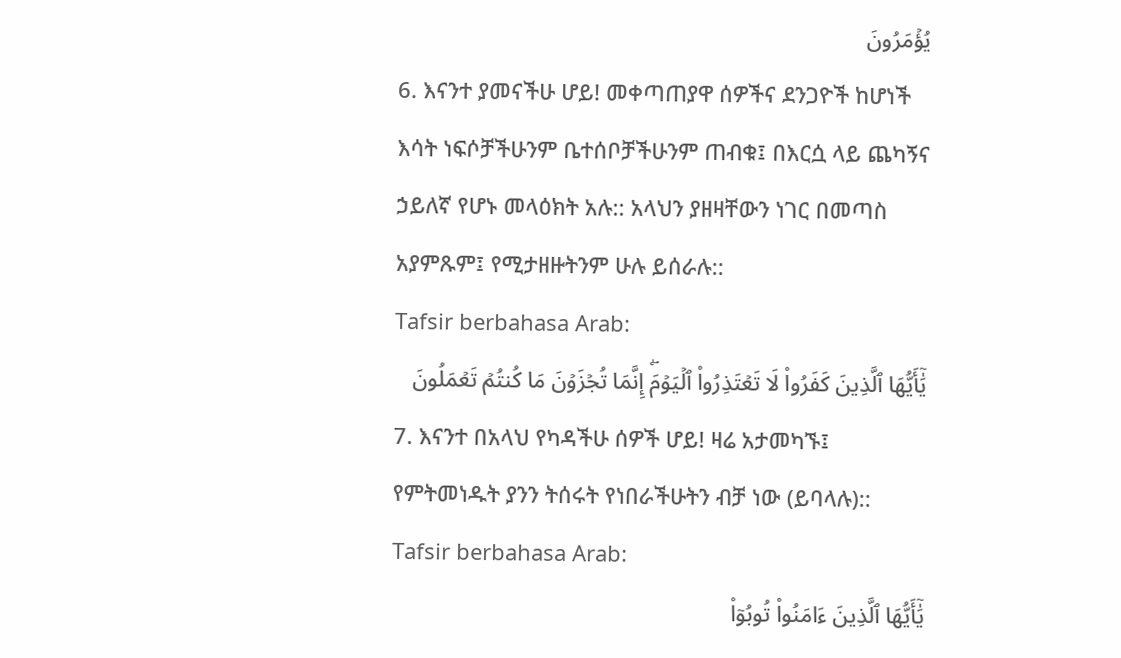يُؤۡمَرُونَ
6. እናንተ ያመናችሁ ሆይ! መቀጣጠያዋ ሰዎችና ደንጋዮች ከሆነች እሳት ነፍሶቻችሁንም ቤተሰቦቻችሁንም ጠብቁ፤ በእርሷ ላይ ጨካኝና ኃይለኛ የሆኑ መላዕክት አሉ:: አላህን ያዘዛቸውን ነገር በመጣስ አያምጹም፤ የሚታዘዙትንም ሁሉ ይሰራሉ::
Tafsir berbahasa Arab:
يَٰٓأَيُّهَا ٱلَّذِينَ كَفَرُواْ لَا تَعۡتَذِرُواْ ٱلۡيَوۡمَۖ إِنَّمَا تُجۡزَوۡنَ مَا كُنتُمۡ تَعۡمَلُونَ
7. እናንተ በአላህ የካዳችሁ ሰዎች ሆይ! ዛሬ አታመካኙ፤ የምትመነዱት ያንን ትሰሩት የነበራችሁትን ብቻ ነው (ይባላሉ)::
Tafsir berbahasa Arab:
يَٰٓأَيُّهَا ٱلَّذِينَ ءَامَنُواْ تُوبُوٓاْ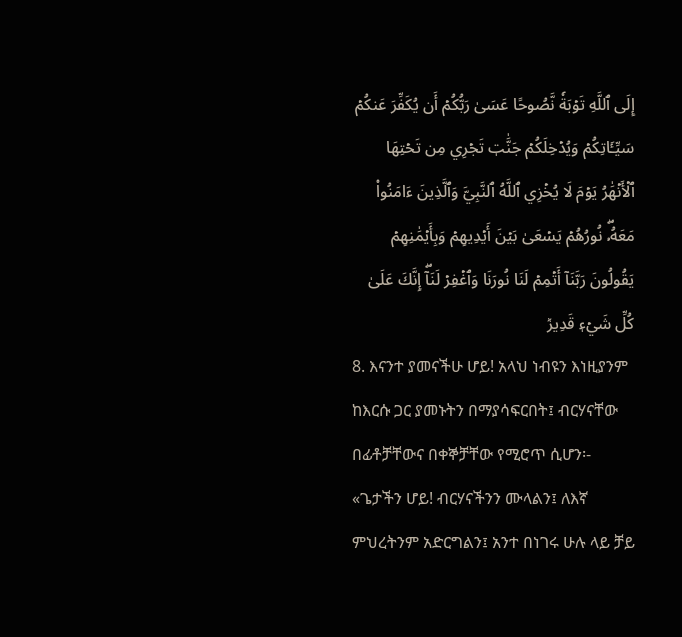إِلَى ٱللَّهِ تَوۡبَةٗ نَّصُوحًا عَسَىٰ رَبُّكُمۡ أَن يُكَفِّرَ عَنكُمۡ سَيِّـَٔاتِكُمۡ وَيُدۡخِلَكُمۡ جَنَّٰتٖ تَجۡرِي مِن تَحۡتِهَا ٱلۡأَنۡهَٰرُ يَوۡمَ لَا يُخۡزِي ٱللَّهُ ٱلنَّبِيَّ وَٱلَّذِينَ ءَامَنُواْ مَعَهُۥۖ نُورُهُمۡ يَسۡعَىٰ بَيۡنَ أَيۡدِيهِمۡ وَبِأَيۡمَٰنِهِمۡ يَقُولُونَ رَبَّنَآ أَتۡمِمۡ لَنَا نُورَنَا وَٱغۡفِرۡ لَنَآۖ إِنَّكَ عَلَىٰ كُلِّ شَيۡءٖ قَدِيرٞ
8. እናንተ ያመናችሁ ሆይ! አላህ ነብዩን እነዚያንም ከእርሱ ጋር ያመኑትን በማያሳፍርበት፤ ብርሃናቸው በፊቶቻቸውና በቀኞቻቸው የሚሮጥ ሲሆን፡- «ጌታችን ሆይ! ብርሃናችንን ሙላልን፤ ለእኛ ምህረትንም አድርግልን፤ አንተ በነገሩ ሁሉ ላይ ቻይ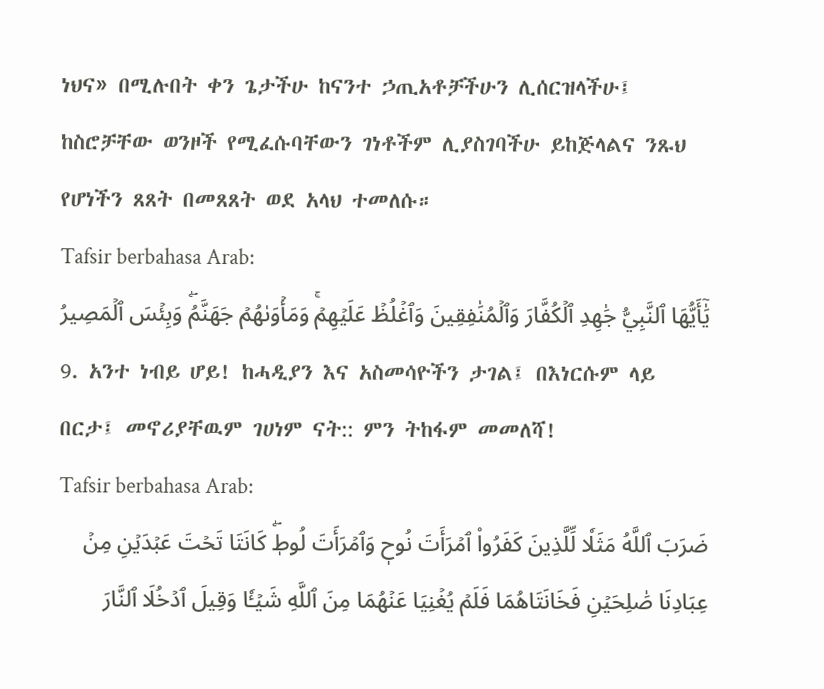ነህና» በሚሉበት ቀን ጌታችሁ ከናንተ ኃጢአቶቻችሁን ሊሰርዝላችሁ፤ ከስሮቻቸው ወንዞች የሚፈሱባቸውን ገነቶችም ሊያስገባችሁ ይከጅላልና ንጹህ የሆነችን ጸጸት በመጸጸት ወደ አላህ ተመለሱ።
Tafsir berbahasa Arab:
يَٰٓأَيُّهَا ٱلنَّبِيُّ جَٰهِدِ ٱلۡكُفَّارَ وَٱلۡمُنَٰفِقِينَ وَٱغۡلُظۡ عَلَيۡهِمۡۚ وَمَأۡوَىٰهُمۡ جَهَنَّمُۖ وَبِئۡسَ ٱلۡمَصِيرُ
9. አንተ ነብይ ሆይ! ከሓዲያን እና አስመሳዮችን ታገል፤ በእነርሱም ላይ በርታ፤ መኖሪያቸዉም ገሀነም ናት:: ምን ትከፋም መመለሻ!
Tafsir berbahasa Arab:
ضَرَبَ ٱللَّهُ مَثَلٗا لِّلَّذِينَ كَفَرُواْ ٱمۡرَأَتَ نُوحٖ وَٱمۡرَأَتَ لُوطٖۖ كَانَتَا تَحۡتَ عَبۡدَيۡنِ مِنۡ عِبَادِنَا صَٰلِحَيۡنِ فَخَانَتَاهُمَا فَلَمۡ يُغۡنِيَا عَنۡهُمَا مِنَ ٱللَّهِ شَيۡـٔٗا وَقِيلَ ٱدۡخُلَا ٱلنَّارَ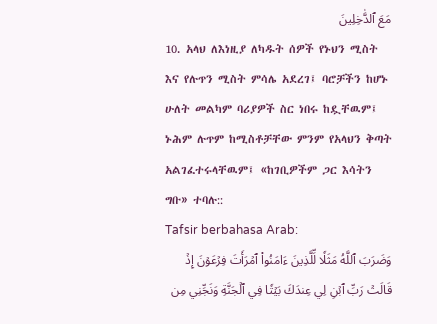مَعَ ٱلدَّٰخِلِينَ
10. አላህ ለእነዚያ ለካዱት ሰዎች የኑህን ሚስት እና የሉጥን ሚስት ምሳሌ አደረገ፤ ባሮቻችን ከሆኑ ሁለት መልካም ባሪያዎች ስር ነበሩ ከዷቸዉም፤ ኑሕም ሉጥም ከሚስቶቻቸው ምንም የአላህን ቅጣት አልገፈተሩላቸዉም፤ «ከገቢዎችም ጋር እሳትን ግቡ» ተባሉ::
Tafsir berbahasa Arab:
وَضَرَبَ ٱللَّهُ مَثَلٗا لِّلَّذِينَ ءَامَنُواْ ٱمۡرَأَتَ فِرۡعَوۡنَ إِذۡ قَالَتۡ رَبِّ ٱبۡنِ لِي عِندَكَ بَيۡتٗا فِي ٱلۡجَنَّةِ وَنَجِّنِي مِن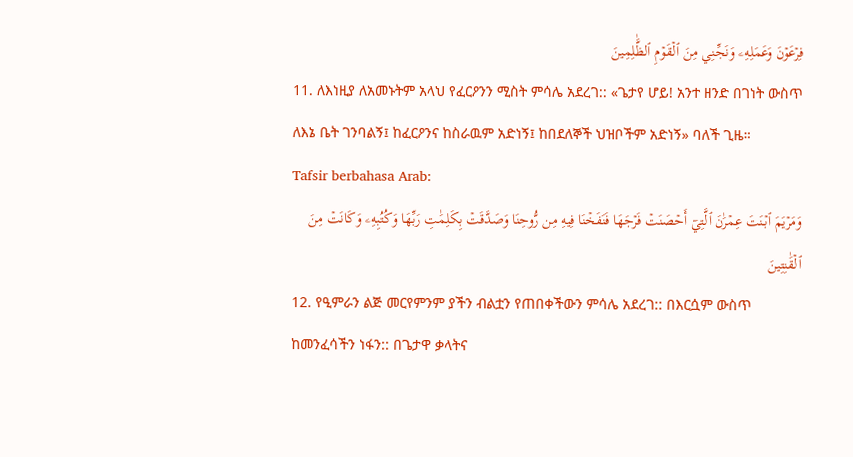فِرۡعَوۡنَ وَعَمَلِهِۦ وَنَجِّنِي مِنَ ٱلۡقَوۡمِ ٱلظَّٰلِمِينَ
11. ለእነዚያ ለአመኑትም አላህ የፈርዖንን ሚስት ምሳሌ አደረገ:: «ጌታየ ሆይ! አንተ ዘንድ በገነት ውስጥ ለእኔ ቤት ገንባልኝ፤ ከፈርዖንና ከስራዉም አድነኝ፤ ከበደለኞች ህዝቦችም አድነኝ» ባለች ጊዜ።
Tafsir berbahasa Arab:
وَمَرۡيَمَ ٱبۡنَتَ عِمۡرَٰنَ ٱلَّتِيٓ أَحۡصَنَتۡ فَرۡجَهَا فَنَفَخۡنَا فِيهِ مِن رُّوحِنَا وَصَدَّقَتۡ بِكَلِمَٰتِ رَبِّهَا وَكُتُبِهِۦ وَكَانَتۡ مِنَ ٱلۡقَٰنِتِينَ
12. የዒምራን ልጅ መርየምንም ያችን ብልቷን የጠበቀችውን ምሳሌ አደረገ:: በእርሷም ውስጥ ከመንፈሳችን ነፋን:: በጌታዋ ቃላትና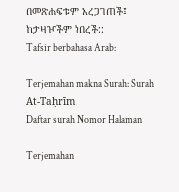በመጽሐፍቱም አረጋገጠች፤ ከታዛዦችም ነበረች::
Tafsir berbahasa Arab:

Terjemahan makna Surah: Surah At-Taḥrīm
Daftar surah Nomor Halaman

Terjemahan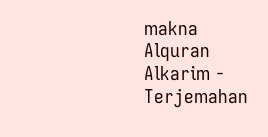makna Alquran Alkarim - Terjemahan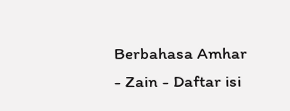Berbahasa Amhar - Zain - Daftar isi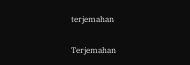terjemahan

Terjemahan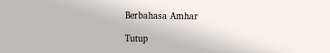Berbahasa Amhar

Tutup